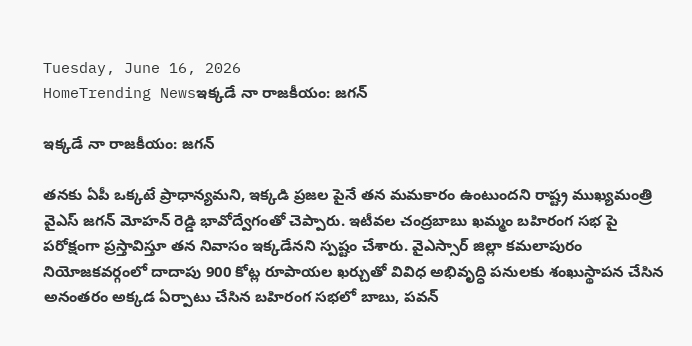Tuesday, June 16, 2026
HomeTrending Newsఇక్కడే నా రాజకీయం: జగన్

ఇక్కడే నా రాజకీయం: జగన్

తనకు ఏపీ ఒక్కటే ప్రాధాన్యమని, ఇక్కడి ప్రజల పైనే తన మమకారం ఉంటుందని రాష్ట్ర ముఖ్యమంత్రి వైఎస్ జగన్ మోహన్ రెడ్డి భావోద్వేగంతో చెప్పారు. ఇటీవల చంద్రబాబు ఖమ్మం బహిరంగ సభ పై పరోక్షంగా ప్రస్తావిస్తూ తన నివాసం ఇక్కడేనని స్పష్టం చేశారు. వైఎస్సార్ జిల్లా కమలాపురం నియోజకవర్గంలో దాదాపు 900 కోట్ల రూపాయల ఖర్చుతో వివిధ అభివృద్ధి పనులకు శంఖుస్థాపన చేసిన అనంతరం అక్కడ ఏర్పాటు చేసిన బహిరంగ సభలో బాబు, పవన్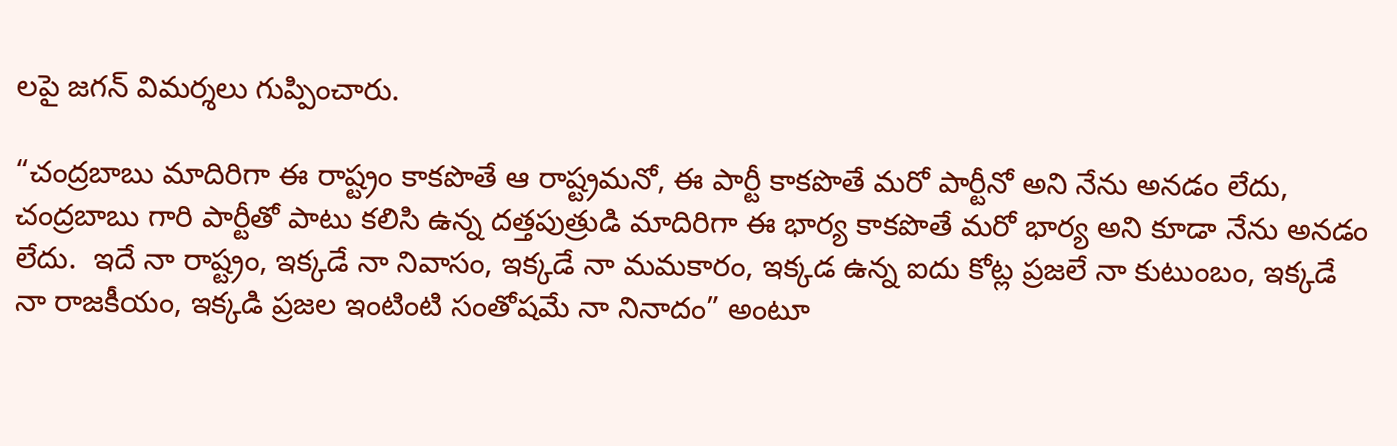లపై జగన్ విమర్శలు గుప్పించారు.

“చంద్రబాబు మాదిరిగా ఈ రాష్ట్రం కాకపొతే ఆ రాష్ట్రమనో, ఈ పార్టీ కాకపొతే మరో పార్టీనో అని నేను అనడం లేదు, చంద్రబాబు గారి పార్టీతో పాటు కలిసి ఉన్న దత్తపుత్రుడి మాదిరిగా ఈ భార్య కాకపొతే మరో భార్య అని కూడా నేను అనడం లేదు.  ఇదే నా రాష్ట్రం, ఇక్కడే నా నివాసం, ఇక్కడే నా మమకారం, ఇక్కడ ఉన్న ఐదు కోట్ల ప్రజలే నా కుటుంబం, ఇక్కడే నా రాజకీయం, ఇక్కడి ప్రజల ఇంటింటి సంతోషమే నా నినాదం” అంటూ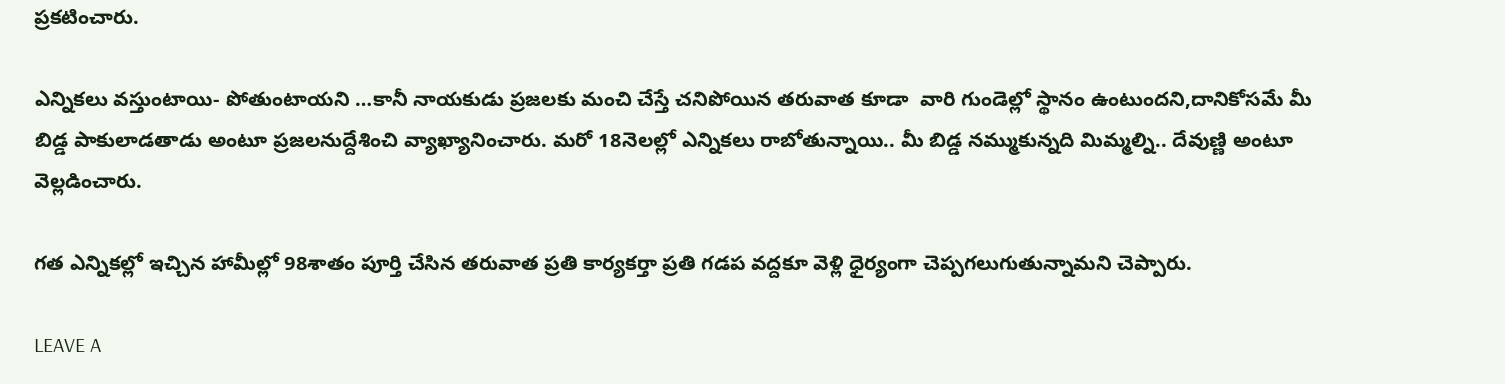ప్రకటించారు.

ఎన్నికలు వస్తుంటాయి- పోతుంటాయని …కానీ నాయకుడు ప్రజలకు మంచి చేస్తే చనిపోయిన తరువాత కూడా  వారి గుండెల్లో స్థానం ఉంటుందని,దానికోసమే మీ బిడ్డ పాకులాడతాడు అంటూ ప్రజలనుద్దేశించి వ్యాఖ్యానించారు. మరో 18నెలల్లో ఎన్నికలు రాబోతున్నాయి.. మీ బిడ్డ నమ్ముకున్నది మిమ్మల్ని.. దేవుణ్ణి అంటూ వెల్లడించారు.

గత ఎన్నికల్లో ఇచ్చిన హామీల్లో 98శాతం పూర్తి చేసిన తరువాత ప్రతి కార్యకర్తా ప్రతి గడప వద్దకూ వెళ్లి ధైర్యంగా చెప్పగలుగుతున్నామని చెప్పారు.

LEAVE A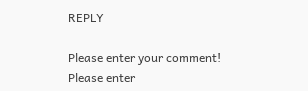REPLY

Please enter your comment!
Please enter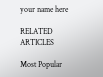your name here

RELATED ARTICLES

Most Popular